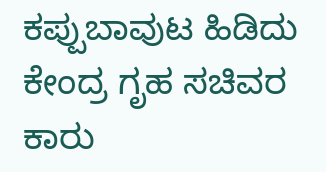ಕಪ್ಪುಬಾವುಟ ಹಿಡಿದು ಕೇಂದ್ರ ಗೃಹ ಸಚಿವರ ಕಾರು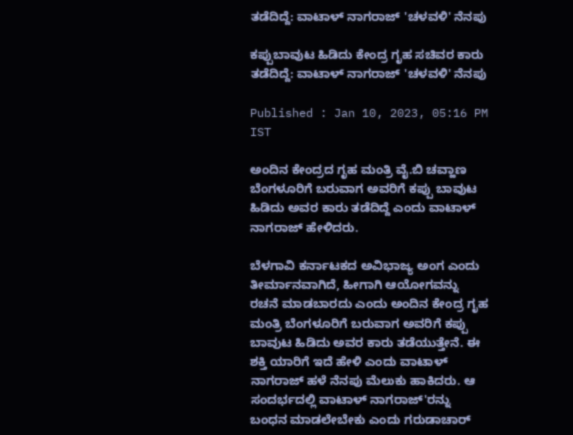ತಡೆದಿದ್ದೆ: ವಾಟಾಳ್ ನಾಗರಾಜ್ 'ಚಳವಳಿ' ನೆನಪು

ಕಪ್ಪುಬಾವುಟ ಹಿಡಿದು ಕೇಂದ್ರ ಗೃಹ ಸಚಿವರ ಕಾರು ತಡೆದಿದ್ದೆ: ವಾಟಾಳ್ ನಾಗರಾಜ್ 'ಚಳವಳಿ' ನೆನಪು

Published : Jan 10, 2023, 05:16 PM IST

ಅಂದಿನ ಕೇಂದ್ರದ ಗೃಹ ಮಂತ್ರಿ ವೈ.ಬಿ ಚವ್ಹಾಣ ಬೆಂಗಳೂರಿಗೆ ಬರುವಾಗ ಅವರಿಗೆ ಕಪ್ಪು ಬಾವುಟ ಹಿಡಿದು ಅವರ ಕಾರು ತಡೆದಿದ್ದೆ ಎಂದು ವಾಟಾಳ್ ನಾಗರಾಜ್ ಹೇಳಿದರು.

ಬೆಳಗಾವಿ ಕರ್ನಾಟಕದ ಅವಿಭಾಜ್ಯ ಅಂಗ ಎಂದು ತೀರ್ಮಾನವಾಗಿದೆ, ಹೀಗಾಗಿ ಆಯೋಗವನ್ನು ರಚನೆ ಮಾಡಬಾರದು ಎಂದು ಅಂದಿನ ಕೇಂದ್ರ ಗೃಹ ಮಂತ್ರಿ ಬೆಂಗಳೂರಿಗೆ ಬರುವಾಗ ಅವರಿಗೆ ಕಪ್ಪು ಬಾವುಟ ಹಿಡಿದು ಅವರ ಕಾರು ತಡೆಯುತ್ತೇನೆ. ಈ ಶಕ್ತಿ ಯಾರಿಗೆ ಇದೆ ಹೇಳಿ ಎಂದು ವಾಟಾಳ್ ನಾಗರಾಜ್ ಹಳೆ ನೆನಪು ಮೆಲುಕು ಹಾಕಿದರು. ಆ ಸಂದರ್ಭದಲ್ಲಿ ವಾಟಾಳ್‌ ನಾಗರಾಜ್‌'ರನ್ನು ಬಂಧನ ಮಾಡಲೇಬೇಕು ಎಂದು ಗರುಡಾಚಾರ್‌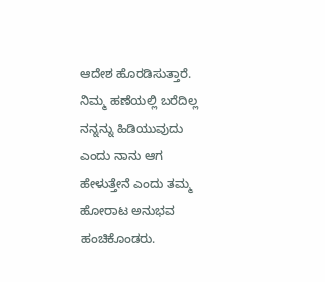ಆದೇಶ ಹೊರಡಿಸುತ್ತಾರೆ. ನಿಮ್ಮ ಹಣೆಯಲ್ಲಿ ಬರೆದಿಲ್ಲ ನನ್ನನ್ನು ಹಿಡಿಯುವುದು ಎಂದು ನಾನು ಆಗ ಹೇಳುತ್ತೇನೆ ಎಂದು ತಮ್ಮ ಹೋರಾಟ ಅನುಭವ ಹಂಚಿಕೊಂಡರು.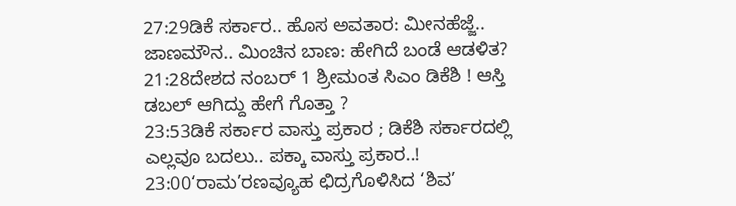27:29ಡಿಕೆ ಸರ್ಕಾರ.. ಹೊಸ ಅವತಾರ: ಮೀನಹೆಜ್ಜೆ.. ಜಾಣಮೌನ.. ಮಿಂಚಿನ ಬಾಣ: ಹೇಗಿದೆ ಬಂಡೆ ಆಡಳಿತ?
21:28ದೇಶದ ನಂಬರ್ 1 ಶ್ರೀಮಂತ ಸಿಎಂ ಡಿಕೆಶಿ ! ಆಸ್ತಿ ಡಬಲ್ ಆಗಿದ್ದು ಹೇಗೆ ಗೊತ್ತಾ ?
23:53ಡಿಕೆ ಸರ್ಕಾರ ವಾಸ್ತು ಪ್ರಕಾರ ; ಡಿಕೆಶಿ ಸರ್ಕಾರದಲ್ಲಿ ಎಲ್ಲವೂ ಬದಲು.. ಪಕ್ಕಾ ವಾಸ್ತು ಪ್ರಕಾರ..!
23:00‘ರಾಮ’ರಣವ್ಯೂಹ ಛಿದ್ರಗೊಳಿಸಿದ ‘ಶಿವ’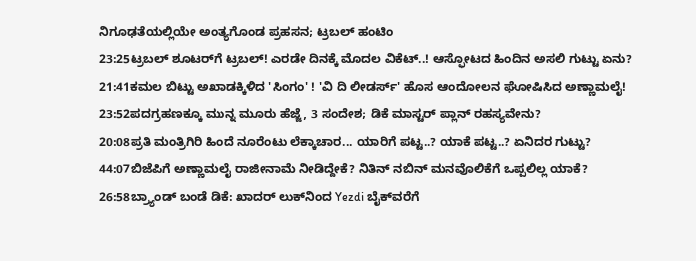ನಿಗೂಢತೆಯಲ್ಲಿಯೇ ಅಂತ್ಯಗೊಂಡ ಪ್ರಹಸನ; ಟ್ರಬಲ್ ಹಂಟಿಂ
23:25ಟ್ರಬಲ್ ಶೂಟರ್‌ಗೆ ಟ್ರಬಲ್! ಎರಡೇ ದಿನಕ್ಕೆ ಮೊದಲ ವಿಕೆಟ್..! ಆಸ್ಫೋಟದ ಹಿಂದಿನ ಅಸಲಿ ಗುಟ್ಟು ಏನು?
21:41ಕಮಲ ಬಿಟ್ಟು ಅಖಾಡಕ್ಕಿಳಿದ 'ಸಿಂಗಂ' ! 'ವಿ ದಿ ಲೀಡರ್ಸ್' ಹೊಸ ಆಂದೋಲನ ಘೋಷಿಸಿದ ಅಣ್ಣಾಮಲೈ!
23:52ಪದಗ್ರಹಣಕ್ಕೂ ಮುನ್ನ ಮೂರು ಹೆಜ್ಜೆ, 3 ಸಂದೇಶ; ಡಿಕೆ ಮಾಸ್ಟರ್ ಪ್ಲಾನ್‌ ರಹಸ್ಯವೇನು?
20:08ಪ್ರತಿ ಮಂತ್ರಿಗಿರಿ ಹಿಂದೆ ನೂರೆಂಟು ಲೆಕ್ಕಾಚಾರ... ಯಾರಿಗೆ ಪಟ್ಟ..? ಯಾಕೆ ಪಟ್ಟ..? ಏನಿದರ ಗುಟ್ಟು?
44:07ಬಿಜೆಪಿಗೆ ಅಣ್ಣಾಮಲೈ ರಾಜೀನಾಮೆ ನೀಡಿದ್ದೇಕೆ? ನಿತಿನ್ ನಬಿನ್ ಮನವೊಲಿಕೆಗೆ ಒಪ್ಪಲಿಲ್ಲ ಯಾಕೆ?
26:58ಬ್ರ್ಯಾಂಡ್ ಬಂಡೆ ಡಿಕೆ: ಖಾದರ್ ಲುಕ್‌ನಿಂದ Yezdi ಬೈಕ್‌ವರೆಗೆ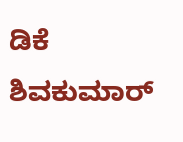ಡಿಕೆ ಶಿವಕುಮಾರ್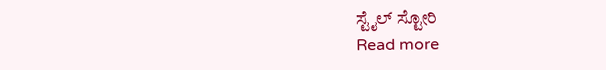ಸ್ಟೈಲ್ ಸ್ಟೋರಿ
Read more